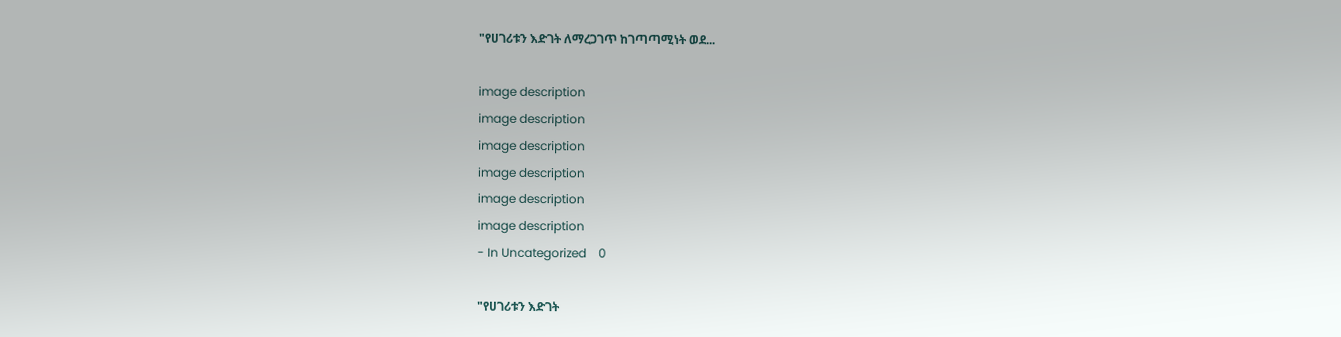"የሀገሪቱን እድገት ለማረጋገጥ ከገጣጣሚነት ወደ...

image description
image description
image description
image description
image description
image description
- In Uncategorized    0

"የሀገሪቱን እድገት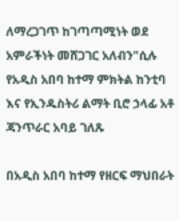ለማረጋገጥ ከገጣጣሚነት ወደ አምራችነት መሸጋገር አለብን"ሲሉ የአዲስ አበባ ከተማ ምክትል ከንቲባ እና የኢንዱስትሪ ልማት ቢሮ ኃላፊ አቶ ጃንጥራር አባይ ገለጹ

በአዲስ አበባ ከተማ የዘርፍ ማህበራት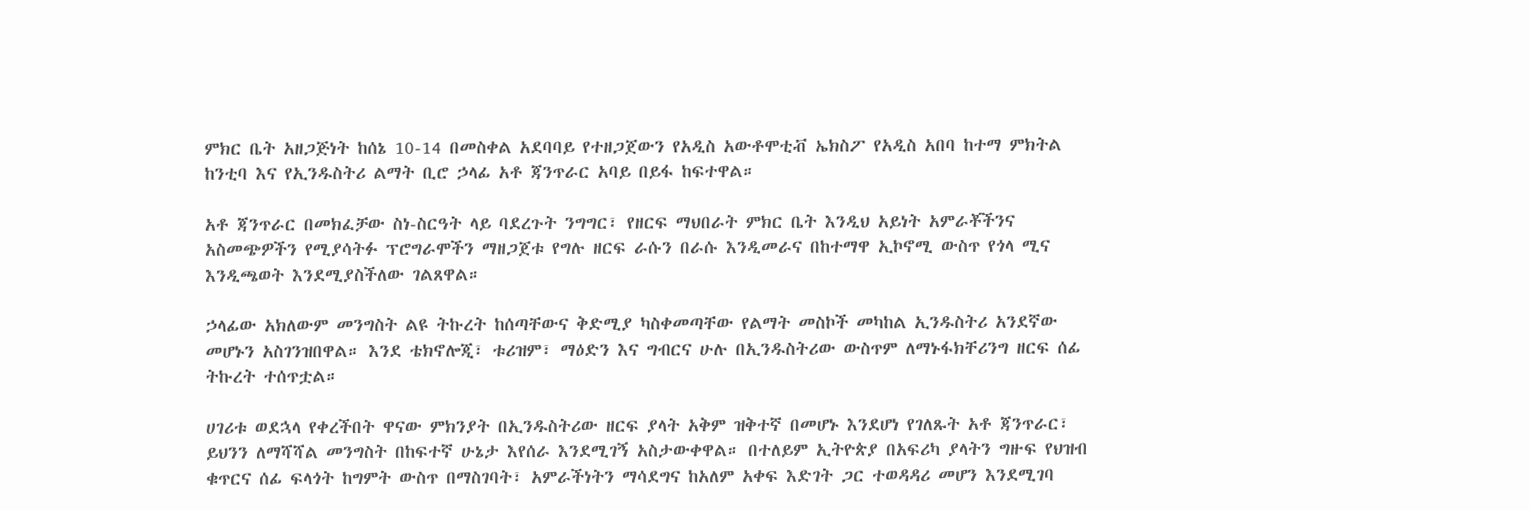ምክር ቤት አዘጋጅነት ከሰኔ 10-14 በመስቀል አደባባይ የተዘጋጀውን የአዲስ አውቶሞቲቭ ኤክስፖ የአዲስ አበባ ከተማ ምክትል ከንቲባ እና የኢንዱስትሪ ልማት ቢሮ ኃላፊ አቶ ጃንጥራር አባይ በይፋ ከፍተዋል።

አቶ ጃንጥራር በመክፈቻው ስነ-ስርዓት ላይ ባደረጉት ንግግር፣ የዘርፍ ማህበራት ምክር ቤት እንዲህ አይነት አምራቾችንና አስመጭዎችን የሚያሳትፉ ፕሮግራሞችን ማዘጋጀቱ የግሉ ዘርፍ ራሱን በራሱ እንዲመራና በከተማዋ ኢኮኖሚ ውስጥ የጎላ ሚና እንዲጫወት እንደሚያስችለው ገልጸዋል።

ኃላፊው አክለውም መንግስት ልዩ ትኩረት ከሰጣቸውና ቅድሚያ ካስቀመጣቸው የልማት መስኮች መካከል ኢንዱስትሪ አንደኛው መሆኑን አስገንዝበዋል። እንደ ቴክኖሎጂ፣ ቱሪዝም፣ ማዕድን እና ግብርና ሁሉ በኢንዱስትሪው ውስጥም ለማኑፋክቸሪንግ ዘርፍ ሰፊ ትኩረት ተሰጥቷል።

ሀገሪቱ ወደኋላ የቀረችበት ዋናው ምክንያት በኢንዱስትሪው ዘርፍ ያላት አቅም ዝቅተኛ በመሆኑ እንደሆነ የገለጹት አቶ ጃንጥራር፣ ይህንን ለማሻሻል መንግስት በከፍተኛ ሁኔታ እየሰራ እንደሚገኝ አስታውቀዋል። በተለይም ኢትዮጵያ በአፍሪካ ያላትን ግዙፍ የህዝብ ቁጥርና ሰፊ ፍላጎት ከግምት ውስጥ በማስገባት፣ አምራችነትን ማሳደግና ከአለም አቀፍ እድገት ጋር ተወዳዳሪ መሆን እንደሚገባ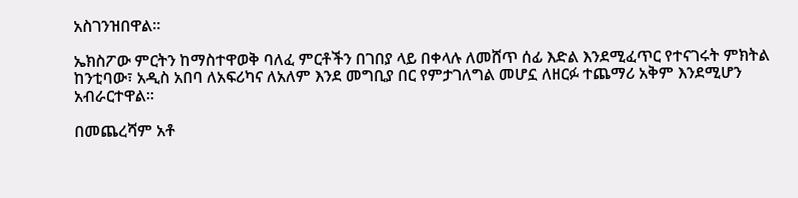አስገንዝበዋል።

ኤክስፖው ምርትን ከማስተዋወቅ ባለፈ ምርቶችን በገበያ ላይ በቀላሉ ለመሸጥ ሰፊ እድል እንደሚፈጥር የተናገሩት ምክትል ከንቲባው፣ አዲስ አበባ ለአፍሪካና ለአለም እንደ መግቢያ በር የምታገለግል መሆኗ ለዘርፉ ተጨማሪ አቅም እንደሚሆን አብራርተዋል።

በመጨረሻም አቶ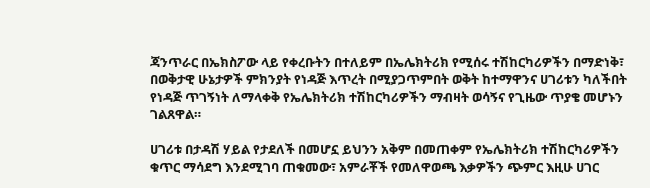ጃንጥራር በኤክስፖው ላይ የቀረቡትን በተለይም በኤሌክትሪክ የሚሰሩ ተሽከርካሪዎችን በማድነቅ፣ በወቅታዊ ሁኔታዎች ምክንያት የነዳጅ እጥረት በሚያጋጥምበት ወቅት ከተማዋንና ሀገሪቱን ካለችበት የነዳጅ ጥገኝነት ለማላቀቅ የኤሌክትሪክ ተሽከርካሪዎችን ማብዛት ወሳኝና የጊዜው ጥያቄ መሆኑን ገልጸዋል።

ሀገሪቱ በታዳሽ ሃይል የታደለች በመሆኗ ይህንን አቅም በመጠቀም የኤሌክትሪክ ተሽከርካሪዎችን ቁጥር ማሳደግ እንደሚገባ ጠቁመው፣ አምራቾች የመለዋወጫ እቃዎችን ጭምር እዚሁ ሀገር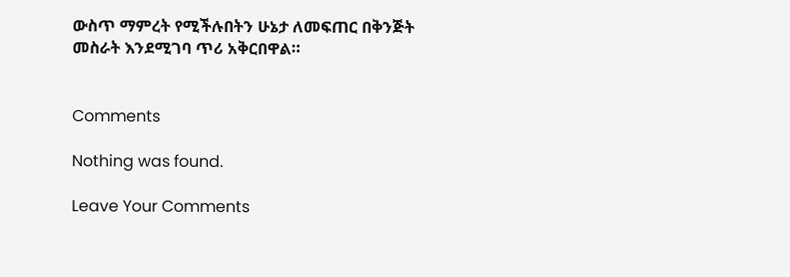ውስጥ ማምረት የሚችሉበትን ሁኔታ ለመፍጠር በቅንጅት መስራት እንደሚገባ ጥሪ አቅርበዋል።


Comments

Nothing was found.

Leave Your Comments